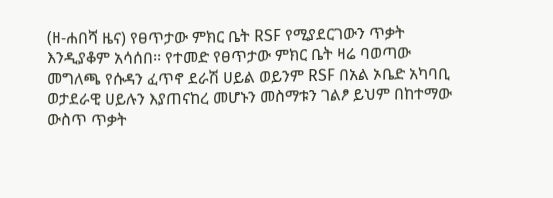(ዘ-ሐበሻ ዜና) የፀጥታው ምክር ቤት RSF የሚያደርገውን ጥቃት እንዲያቆም አሳሰበ፡፡ የተመድ የፀጥታው ምክር ቤት ዛሬ ባወጣው መግለጫ የሱዳን ፈጥኖ ደራሽ ሀይል ወይንም RSF በአል ኦቤድ አካባቢ ወታደራዊ ሀይሉን እያጠናከረ መሆኑን መስማቱን ገልፆ ይህም በከተማው ውስጥ ጥቃት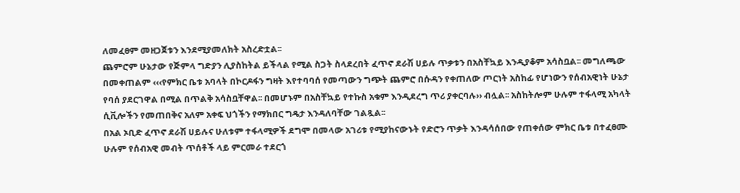ለመፈፀም መዘጋጀቱን እንደሚያመለክት አስረድቷል፡፡
ጨምሮም ሁኔታው የጅምላ ግድያን ሊያስከትል ይችላል የሚል ስጋት ስላደረበት ፈጥኖ ደራሽ ሀይሉ ጥቃቱን በአስቸኳይ እንዲያቆም አሳስቧል፡፡ መግለጫው በመቀጠልም ‹‹‹የምክር ቤቱ አባላት በኮርዶፋን ግዛት እየተባባሰ የመጣውን ግጭት ጨምሮ በሱዳን የቀጠለው ጦርነት አስከፊ የሆነውን የሰብአዊነት ሁኔታ የባሰ ያደርገዋል በሚል በጥልቅ አሳስቧቸዋል፡፡ በመሆኑም በአስቸኳይ የተኩስ አቁም እንዲደረግ ጥሪ ያቀርባሉ›› ብሏል፡፡ አስከትሎም ሁሉም ተፋላሚ አካላት ሲቪሎችን የመጠበቅና አለም አቀፍ ህጎችን የማክበር ግዴታ እንዳለባቸው ገልጿል፡፡
በአል ኦቢድ ፈጥኖ ደራሽ ሀይሉና ሁለቱም ተፋላሚዎች ደግሞ በመላው አገሪቱ የሚያከናውኑት የድሮን ጥቃት እንዳሳሰበው የጠቀሰው ምክር ቤቱ በተፈፀሙ ሁሉም የሰብአዊ መብት ጥሰቶች ላይ ምርመራ ተደርጎ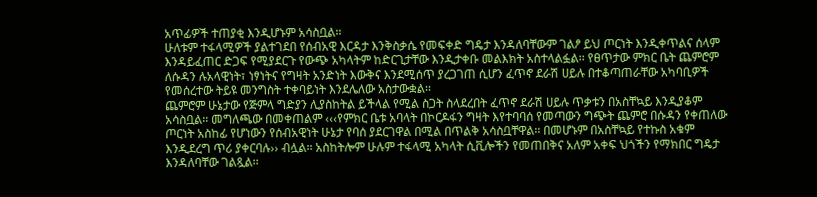አጥፊዎች ተጠያቂ እንዲሆኑም አሳስቧል፡፡
ሁለቱም ተፋላሚዎች ያልተገደበ የሰብአዊ እርዳታ እንቅስቃሴ የመፍቀድ ግዴታ እንዳለባቸውም ገልፆ ይህ ጦርነት እንዲቀጥልና ሰላም እንዳይፈጠር ድጋፍ የሚያደርጉ የውጭ አካላትም ከድርጊታቸው እንዲታቀቡ መልእክት አስተላልፏል፡፡ የፀጥታው ምክር ቤት ጨምሮም ለሱዳን ሉአላዊነት፣ ነፃነትና የግዛት አንድነት እውቅና እንደሚሰጥ ያረጋገጠ ሲሆን ፈጥኖ ደራሽ ሀይሉ በተቆጣጠራቸው አካባቢዎች የመሰረተው ትይዩ መንግስት ተቀባይነት እንደሌለው አስታውቋል፡፡
ጨምሮም ሁኔታው የጅምላ ግድያን ሊያስከትል ይችላል የሚል ስጋት ስላደረበት ፈጥኖ ደራሽ ሀይሉ ጥቃቱን በአስቸኳይ እንዲያቆም አሳስቧል፡፡ መግለጫው በመቀጠልም ‹‹‹የምክር ቤቱ አባላት በኮርዶፋን ግዛት እየተባባሰ የመጣውን ግጭት ጨምሮ በሱዳን የቀጠለው ጦርነት አስከፊ የሆነውን የሰብአዊነት ሁኔታ የባሰ ያደርገዋል በሚል በጥልቅ አሳስቧቸዋል፡፡ በመሆኑም በአስቸኳይ የተኩስ አቁም እንዲደረግ ጥሪ ያቀርባሉ›› ብሏል፡፡ አስከትሎም ሁሉም ተፋላሚ አካላት ሲቪሎችን የመጠበቅና አለም አቀፍ ህጎችን የማክበር ግዴታ እንዳለባቸው ገልጿል፡፡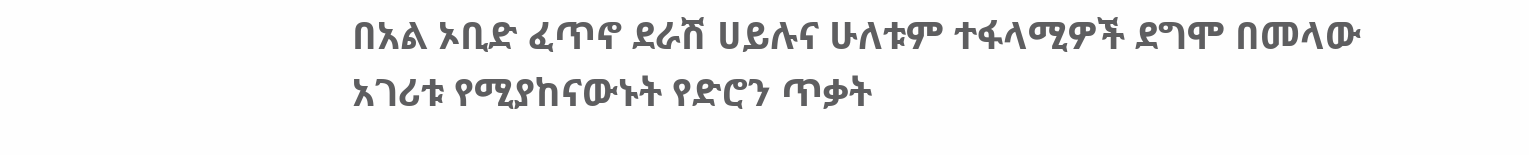በአል ኦቢድ ፈጥኖ ደራሽ ሀይሉና ሁለቱም ተፋላሚዎች ደግሞ በመላው አገሪቱ የሚያከናውኑት የድሮን ጥቃት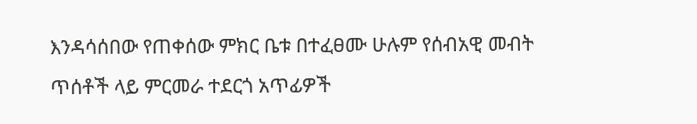እንዳሳሰበው የጠቀሰው ምክር ቤቱ በተፈፀሙ ሁሉም የሰብአዊ መብት ጥሰቶች ላይ ምርመራ ተደርጎ አጥፊዎች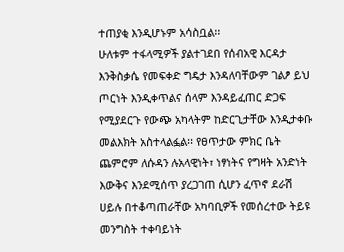ተጠያቂ እንዲሆኑም አሳስቧል፡፡
ሁለቱም ተፋላሚዎች ያልተገደበ የሰብአዊ እርዳታ እንቅስቃሴ የመፍቀድ ግዴታ እንዳለባቸውም ገልፆ ይህ ጦርነት እንዲቀጥልና ሰላም እንዳይፈጠር ድጋፍ የሚያደርጉ የውጭ አካላትም ከድርጊታቸው እንዲታቀቡ መልእክት አስተላልፏል፡፡ የፀጥታው ምክር ቤት ጨምሮም ለሱዳን ሉአላዊነት፣ ነፃነትና የግዛት አንድነት እውቅና እንደሚሰጥ ያረጋገጠ ሲሆን ፈጥኖ ደራሽ ሀይሉ በተቆጣጠራቸው አካባቢዎች የመሰረተው ትይዩ መንግስት ተቀባይነት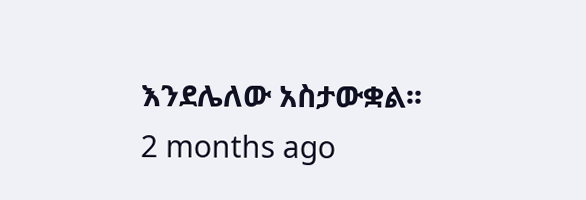እንደሌለው አስታውቋል፡፡
2 months ago